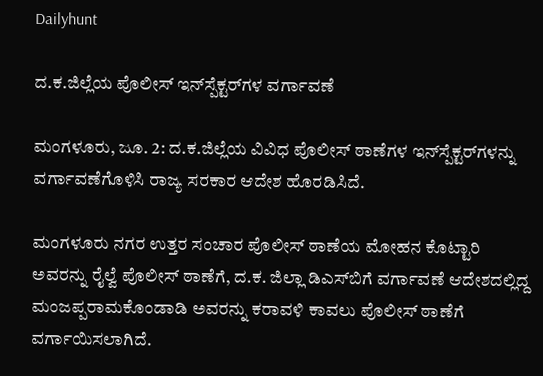Dailyhunt

ದ.ಕ.ಜಿಲ್ಲೆಯ ಪೊಲೀಸ್ ಇನ್‌ಸ್ಪೆಕ್ಟರ್‌ಗಳ ವರ್ಗಾವಣೆ

ಮಂಗಳೂರು, ಜೂ. 2: ದ.ಕ.ಜಿಲ್ಲೆಯ ವಿವಿಧ ಪೊಲೀಸ್ ಠಾಣೆಗಳ ಇನ್‌ಸ್ಪೆಕ್ಟರ್‌ಗಳನ್ನು ವರ್ಗಾವಣೆಗೊಳಿಸಿ ರಾಜ್ಯ ಸರಕಾರ ಆದೇಶ ಹೊರಡಿಸಿದೆ.

ಮಂಗಳೂರು ನಗರ ಉತ್ತರ ಸಂಚಾರ ಪೊಲೀಸ್ ಠಾಣೆಯ ಮೋಹನ ಕೊಟ್ಟಾರಿ ಅವರನ್ನು ರೈಲ್ವೆ ಪೊಲೀಸ್ ಠಾಣೆಗೆ, ದ.ಕ. ಜಿಲ್ಲಾ ಡಿಎಸ್‌ಬಿಗೆ ವರ್ಗಾವಣೆ ಆದೇಶದಲ್ಲಿದ್ದ ಮಂಜಪ್ಪರಾಮಕೊಂಡಾಡಿ ಅವರನ್ನು ಕರಾವಳಿ ಕಾವಲು ಪೊಲೀಸ್ ಠಾಣೆಗೆ ವರ್ಗಾಯಿಸಲಾಗಿದೆ.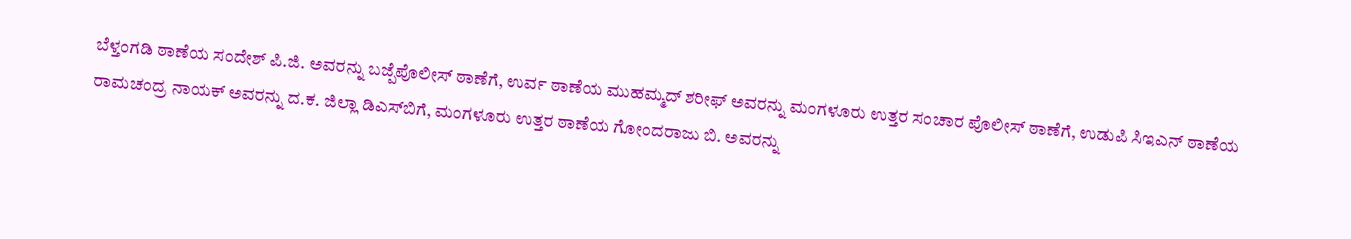ಬೆಳ್ತಂಗಡಿ ಠಾಣೆಯ ಸಂದೇಶ್ ಪಿ.ಜಿ. ಅವರನ್ನು ಬಜ್ಪೆಪೊಲೀಸ್ ಠಾಣೆಗೆ, ಉರ್ವ ಠಾಣೆಯ ಮುಹಮ್ಮದ್ ಶರೀಫ್ ಅವರನ್ನು ಮಂಗಳೂರು ಉತ್ತರ ಸಂಚಾರ ಪೊಲೀಸ್ ಠಾಣೆಗೆ, ಉಡುಪಿ ಸಿಇಎನ್ ಠಾಣೆಯ ರಾಮಚಂದ್ರ ನಾಯಕ್ ಅವರನ್ನು ದ.ಕ. ಜಿಲ್ಲಾ ಡಿಎಸ್‌ಬಿಗೆ, ಮಂಗಳೂರು ಉತ್ತರ ಠಾಣೆಯ ಗೋಂದರಾಜು ಬಿ. ಅವರನ್ನು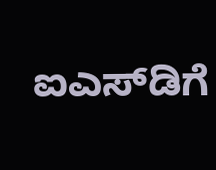ಐಎಸ್‌ಡಿಗೆ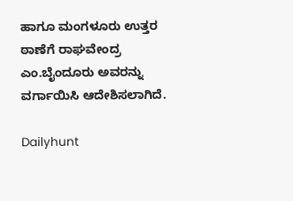ಹಾಗೂ ಮಂಗಳೂರು ಉತ್ತರ ಠಾಣೆಗೆ ರಾಘವೇಂದ್ರ ಎಂ.ಬೈಂದೂರು ಅವರನ್ನು ವರ್ಗಾಯಿಸಿ ಆದೇಶಿಸಲಾಗಿದೆ.

Dailyhunt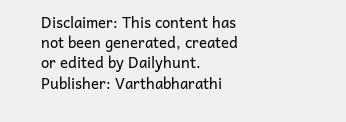Disclaimer: This content has not been generated, created or edited by Dailyhunt. Publisher: Varthabharathi